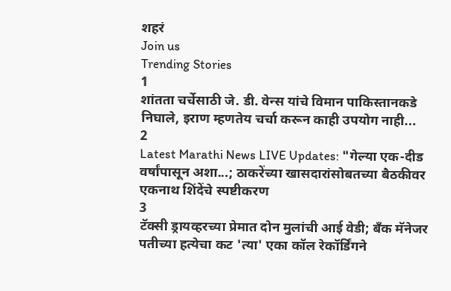शहरं
Join us
Trending Stories
1
शांतता चर्चेसाठी जे. डी. वेन्स यांचे विमान पाकिस्तानकडे निघाले, इराण म्हणतेय चर्चा करून काही उपयोग नाही...
2
Latest Marathi News LIVE Updates: "गेल्या एक-दीड वर्षांपासून अशा...; ठाकरेंच्या खासदारांसोबतच्या बैठकीवर एकनाथ शिंदेंचे स्पष्टीकरण
3
टॅक्सी ड्रायव्हरच्या प्रेमात दोन मुलांची आई वेडी; बँक मॅनेजर पतीच्या हत्येचा कट 'त्या' एका कॉल रेकॉर्डिंगने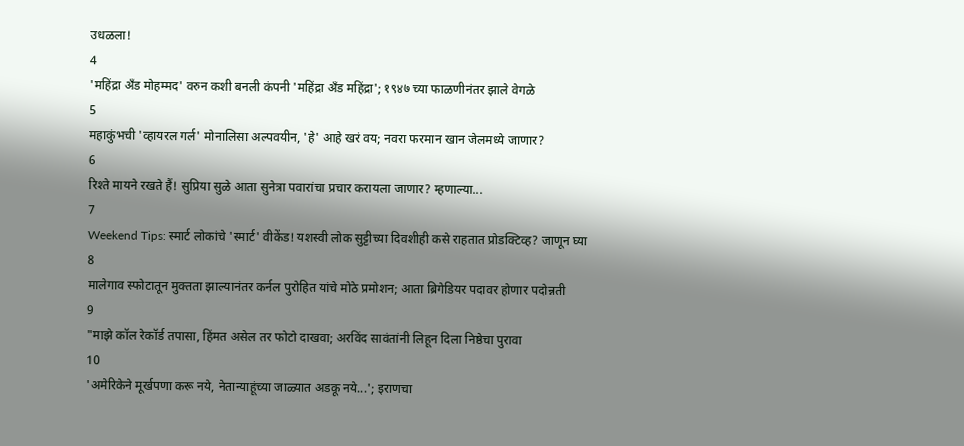उधळला!
4
'महिंद्रा अँड मोहम्मद' वरुन कशी बनली कंपनी 'महिंद्रा अँड महिंद्रा'; १९४७ च्या फाळणीनंतर झाले वेगळे
5
महाकुंभची 'व्हायरल गर्ल' मोनालिसा अल्पवयीन, 'हे' आहे खरं वय; नवरा फरमान खान जेलमध्ये जाणार?
6
रिश्ते मायने रखते हैं! सुप्रिया सुळे आता सुनेत्रा पवारांचा प्रचार करायला जाणार? म्हणाल्या...
7
Weekend Tips: स्मार्ट लोकांचे 'स्मार्ट' वीकेंड! यशस्वी लोक सुट्टीच्या दिवशीही कसे राहतात प्रोडक्टिव्ह? जाणून घ्या
8
मालेगाव स्फोटातून मुक्तता झाल्यानंतर कर्नल पुरोहित यांचे मोठे प्रमोशन; आता ब्रिगेडियर पदावर होणार पदोन्नती
9
"माझे कॉल रेकॉर्ड तपासा, हिंमत असेल तर फोटो दाखवा; अरविंद सावंतांनी लिहून दिला निष्ठेचा पुरावा
10
'अमेरिकेने मूर्खपणा करू नये, नेतान्याहूंच्या जाळ्यात अडकू नये...'; इराणचा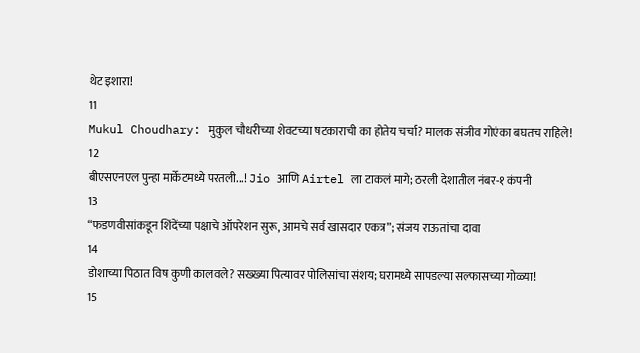थेट इशारा!
11
Mukul Choudhary: मुकुल चौधरीच्या शेवटच्या षटकाराची का होतेय चर्चा? मालक संजीव गोएंका बघतच राहिले!
12
बीएसएनएल पुन्हा मार्केटमध्ये परतली...! Jio आणि Airtel ला टाकलं मागे; ठरली देशातील नंबर-१ कंपनी
13
“फडणवीसांकडून शिंदेंच्या पक्षाचे ऑपरेशन सुरू, आमचे सर्व खासदार एकत्र”; संजय राऊतांचा दावा
14
डोशाच्या पिठात विष कुणी कालवले? सख्ख्या पित्यावर पोलिसांचा संशय; घरामध्ये सापडल्या सल्फासच्या गोळ्या!
15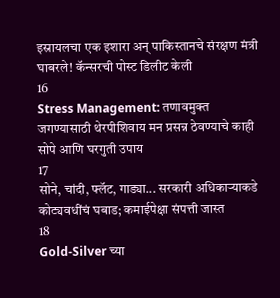इस्रायलचा एक इशारा अन् पाकिस्तानचे संरक्षण मंत्री घाबरले! कॅन्सरची पोस्ट डिलीट केली
16
Stress Management: तणावमुक्त जगण्यासाठी थेरपीशिवाय मन प्रसन्न ठेवण्याचे काही सोपे आणि घरगुती उपाय
17
सोने, चांदी, फ्लॅट, गाड्या... सरकारी अधिकाऱ्याकडे कोट्यवधींचं घबाड; कमाईपेक्षा संपत्ती जास्त
18
Gold-Silver च्या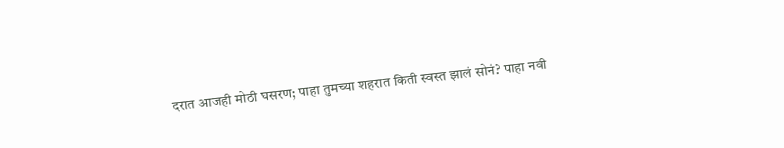दरात आजही मोठी घसरण; पाहा तुमच्या शहरात किती स्वस्त झालं सोनं? पाहा नवी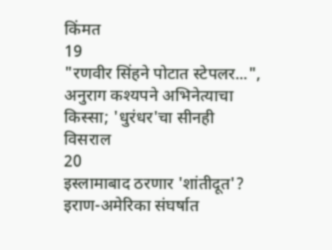किंमत
19
"रणवीर सिंहने पोटात स्टेपलर...", अनुराग कश्यपने अभिनेत्याचा किस्सा; 'धुरंधर'चा सीनही विसराल
20
इस्लामाबाद ठरणार 'शांतीदूत'? इराण-अमेरिका संघर्षात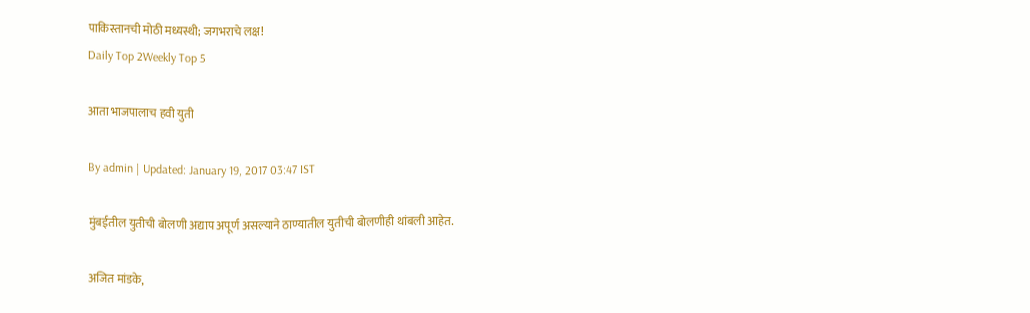पाकिस्तानची मोठी मध्यस्थी; जगभराचे लक्ष!
Daily Top 2Weekly Top 5

आता भाजपालाच हवी युती

By admin | Updated: January 19, 2017 03:47 IST

मुंबईतील युतीची बोलणी अद्याप अपूर्ण असल्याने ठाण्यातील युतीची बोलणीही थांबली आहेत.

अजित मांडके,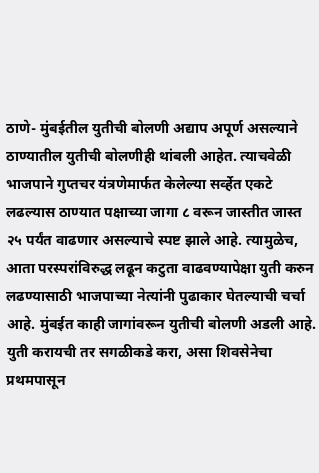ठाणे- मुंबईतील युतीची बोलणी अद्याप अपूर्ण असल्याने ठाण्यातील युतीची बोलणीही थांबली आहेत. त्याचवेळी भाजपाने गुप्तचर यंत्रणेमार्फत केलेल्या सर्व्हेत एकटे लढल्यास ठाण्यात पक्षाच्या जागा ८ वरून जास्तीत जास्त २५ पर्यंत वाढणार असल्याचे स्पष्ट झाले आहे. त्यामुळेच, आता परस्परांविरुद्ध लढून कटुता वाढवण्यापेक्षा युती करुन लढण्यासाठी भाजपाच्या नेत्यांनी पुढाकार घेतल्याची चर्चा आहे. मुंबईत काही जागांवरून युतीची बोलणी अडली आहे. युती करायची तर सगळीकडे करा, असा शिवसेनेचा प्रथमपासून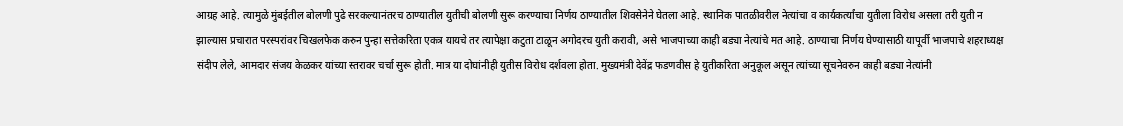आग्रह आहे. त्यामुळे मुंबईतील बोलणी पुढे सरकल्यानंतरच ठाण्यातील युतीची बोलणी सुरू करण्याचा निर्णय ठाण्यातील शिवसेनेने घेतला आहे. स्थानिक पातळीवरील नेत्यांचा व कार्यकर्त्यांचा युतीला विरोध असला तरी युती न झाल्यास प्रचारात परस्परांवर चिखलफेक करुन पुन्हा सत्तेकरिता एकत्र यायचे तर त्यापेक्षा कटुता टाळून अगोदरच युती करावी, असे भाजपाच्या काही बड्या नेत्यांचे मत आहे. ठाण्याचा निर्णय घेण्यासाठी यापूर्वी भाजपाचे शहराध्यक्ष संदीप लेले, आमदार संजय केळकर यांच्या स्तरावर चर्चा सुरू होती. मात्र या दोघांनीही युतीस विरोध दर्शवला होता. मुख्यमंत्री देवेंद्र फडणवीस हे युतीकरिता अनुकूल असून त्यांच्या सूचनेवरुन काही बड्या नेत्यांनी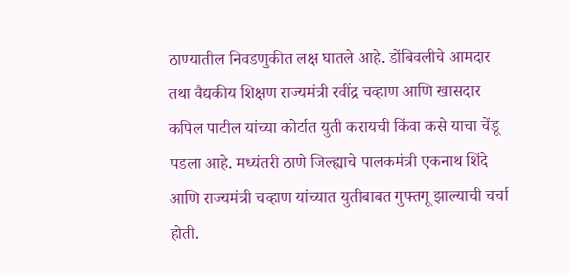ठाण्यातील निवडणुकीत लक्ष घातले आहे. डोंबिवलीचे आमदार तथा वैद्यकीय शिक्षण राज्यमंत्री रवींद्र चव्हाण आणि खासदार कपिल पाटील यांच्या कोर्टात युती करायची किंवा कसे याचा चेंडू पडला आहे. मध्यंतरी ठाणे जिल्ह्याचे पालकमंत्री एकनाथ शिंदे आणि राज्यमंत्री चव्हाण यांच्यात युतीबाबत गुफ्तगू झाल्याची चर्चा होती.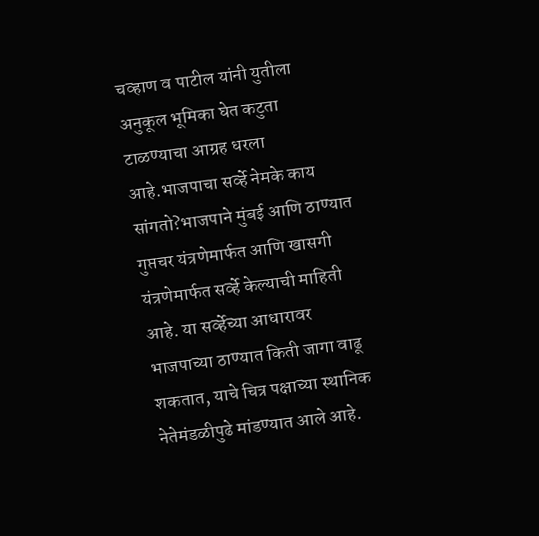चव्हाण व पाटील यांनी युतीला अनुकूल भूमिका घेत कटुता टाळण्याचा आग्रह धरला आहे.भाजपाचा सर्व्हे नेमके काय सांगतो?भाजपाने मुंबई आणि ठाण्यात गुप्तचर यंत्रणेमार्फत आणि खासगी यंत्रणेमार्फत सर्व्हे केल्याची माहिती आहे. या सर्व्हेच्या आधारावर भाजपाच्या ठाण्यात किती जागा वाढू शकतात, याचे चित्र पक्षाच्या स्थानिक नेतेमंडळीपुढे मांडण्यात आले आहे.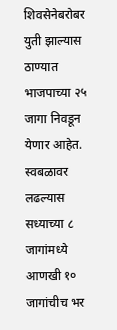शिवसेनेबरोबर युती झाल्यास ठाण्यात भाजपाच्या २५ जागा निवडून येणार आहेत. स्वबळावर लढल्यास सध्याच्या ८ जागांमध्ये आणखी १० जागांचीच भर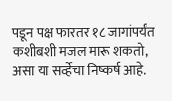पडून पक्ष फारतर १८ जागांपर्यंत कशीबशी मजल मारू शकतो, असा या सर्व्हेचा निष्कर्ष आहे.